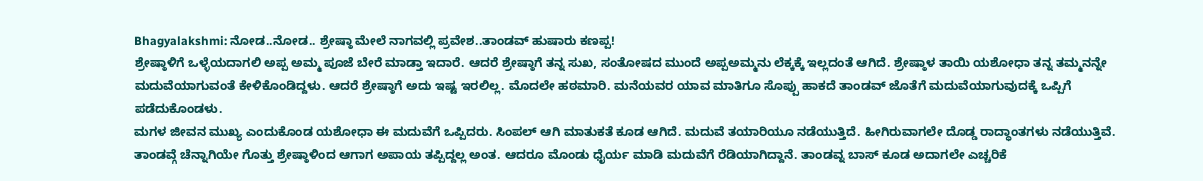Bhagyalakshmi: ನೋಡ..ನೋಡ.. ಶ್ರೇಷ್ಠಾ ಮೇಲೆ ನಾಗವಲ್ಲಿ ಪ್ರವೇಶ..ತಾಂಡವ್ ಹುಷಾರು ಕಣಪ್ಪ!
ಶ್ರೇಷ್ಠಾಳಿಗೆ ಒಳ್ಳೆಯದಾಗಲಿ ಅಪ್ಪ ಅಮ್ಮ ಪೂಜೆ ಬೇರೆ ಮಾಡ್ತಾ ಇದಾರೆ. ಆದರೆ ಶ್ರೇಷ್ಠಾಗೆ ತನ್ನ ಸುಖ, ಸಂತೋಷದ ಮುಂದೆ ಅಪ್ಪಅಮ್ಮನು ಲೆಕ್ಕಕ್ಕೆ ಇಲ್ಲದಂತೆ ಆಗಿದೆ. ಶ್ರೇಷ್ಠಾಳ ತಾಯಿ ಯಶೋಧಾ ತನ್ನ ತಮ್ಮನನ್ನೇ ಮದುವೆಯಾಗುವಂತೆ ಕೇಳಿಕೊಂಡಿದ್ದಳು. ಆದರೆ ಶ್ರೇಷ್ಠಾಗೆ ಅದು ಇಷ್ಟ ಇರಲಿಲ್ಲ. ಮೊದಲೇ ಹಠಮಾರಿ. ಮನೆಯವರ ಯಾವ ಮಾತಿಗೂ ಸೊಪ್ಪು ಹಾಕದೆ ತಾಂಡವ್ ಜೊತೆಗೆ ಮದುವೆಯಾಗುವುದಕ್ಕೆ ಒಪ್ಪಿಗೆ ಪಡೆದುಕೊಂಡಳು.
ಮಗಳ ಜೀವನ ಮುಖ್ಯ ಎಂದುಕೊಂಡ ಯಶೋಧಾ ಈ ಮದುವೆಗೆ ಒಪ್ಪಿದರು. ಸಿಂಪಲ್ ಆಗಿ ಮಾತುಕತೆ ಕೂಡ ಆಗಿದೆ. ಮದುವೆ ತಯಾರಿಯೂ ನಡೆಯುತ್ತಿದೆ. ಹೀಗಿರುವಾಗಲೇ ದೊಡ್ಡ ರಾದ್ಧಾಂತಗಳು ನಡೆಯುತ್ತಿವೆ. ತಾಂಡವ್ಗೆ ಚೆನ್ನಾಗಿಯೇ ಗೊತ್ತು ಶ್ರೇಷ್ಠಾಳಿಂದ ಆಗಾಗ ಅಪಾಯ ತಪ್ಪಿದ್ದಲ್ಲ ಅಂತ. ಆದರೂ ಮೊಂಡು ಧೈರ್ಯ ಮಾಡಿ ಮದುವೆಗೆ ರೆಡಿಯಾಗಿದ್ದಾನೆ. ತಾಂಡವ್ನ ಬಾಸ್ ಕೂಡ ಅದಾಗಲೇ ಎಚ್ಚರಿಕೆ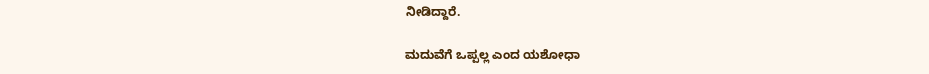ನೀಡಿದ್ದಾರೆ.

ಮದುವೆಗೆ ಒಪ್ಪಲ್ಲ ಎಂದ ಯಶೋಧಾ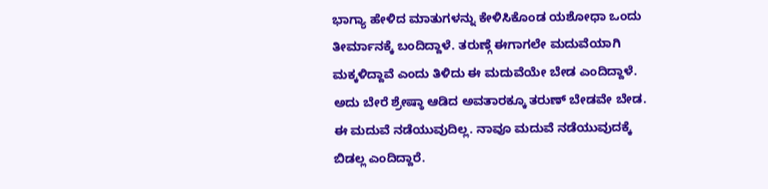ಭಾಗ್ಯಾ ಹೇಳಿದ ಮಾತುಗಳನ್ನು ಕೇಳಿಸಿಕೊಂಡ ಯಶೋಧಾ ಒಂದು ತೀರ್ಮಾನಕ್ಕೆ ಬಂದಿದ್ದಾಳೆ. ತರುಣ್ಗೆ ಈಗಾಗಲೇ ಮದುವೆಯಾಗಿ ಮಕ್ಕಳಿದ್ದಾವೆ ಎಂದು ತಿಳಿದು ಈ ಮದುವೆಯೇ ಬೇಡ ಎಂದಿದ್ದಾಳೆ. ಅದು ಬೇರೆ ಶ್ರೇಷ್ಠಾ ಆಡಿದ ಅವತಾರಕ್ಕೂ ತರುಣ್ ಬೇಡವೇ ಬೇಡ. ಈ ಮದುವೆ ನಡೆಯುವುದಿಲ್ಲ. ನಾವೂ ಮದುವೆ ನಡೆಯುವುದಕ್ಕೆ ಬಿಡಲ್ಲ ಎಂದಿದ್ದಾರೆ.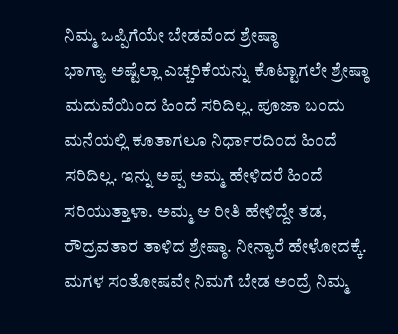ನಿಮ್ಮ ಒಪ್ಪಿಗೆಯೇ ಬೇಡವೆಂದ ಶ್ರೇಷ್ಠಾ
ಭಾಗ್ಯಾ ಅಷ್ಟೆಲ್ಲಾ ಎಚ್ಚರಿಕೆಯನ್ನು ಕೊಟ್ಟಾಗಲೇ ಶ್ರೇಷ್ಠಾ ಮದುವೆಯಿಂದ ಹಿಂದೆ ಸರಿದಿಲ್ಲ. ಪೂಜಾ ಬಂದು ಮನೆಯಲ್ಲಿ ಕೂತಾಗಲೂ ನಿರ್ಧಾರದಿಂದ ಹಿಂದೆ ಸರಿದಿಲ್ಲ. ಇನ್ನು ಅಪ್ಪ ಅಮ್ಮ ಹೇಳಿದರೆ ಹಿಂದೆ ಸರಿಯುತ್ತಾಳಾ. ಅಮ್ಮ ಆ ರೀತಿ ಹೇಳಿದ್ದೇ ತಡ, ರೌದ್ರವತಾರ ತಾಳಿದ ಶ್ರೇಷ್ಠಾ. ನೀನ್ಯಾರೆ ಹೇಳೋದಕ್ಕೆ. ಮಗಳ ಸಂತೋಷವೇ ನಿಮಗೆ ಬೇಡ ಅಂದ್ರೆ ನಿಮ್ಮ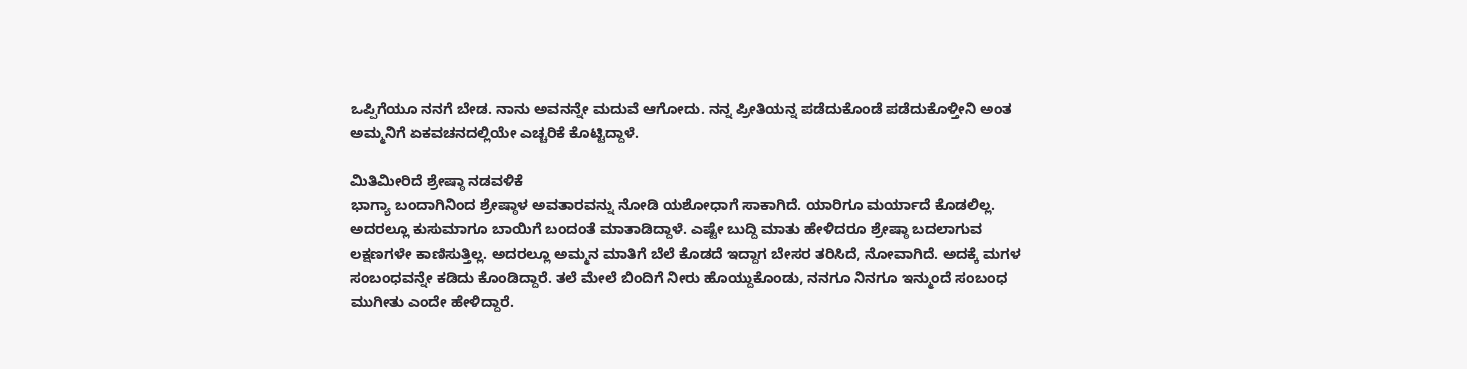ಒಪ್ಪಿಗೆಯೂ ನನಗೆ ಬೇಡ. ನಾನು ಅವನನ್ನೇ ಮದುವೆ ಆಗೋದು. ನನ್ನ ಪ್ರೀತಿಯನ್ನ ಪಡೆದುಕೊಂಡೆ ಪಡೆದುಕೊಳ್ತೀನಿ ಅಂತ ಅಮ್ಮನಿಗೆ ಏಕವಚನದಲ್ಲಿಯೇ ಎಚ್ಚರಿಕೆ ಕೊಟ್ಟಿದ್ದಾಳೆ.

ಮಿತಿಮೀರಿದೆ ಶ್ರೇಷ್ಠಾ ನಡವಳಿಕೆ
ಭಾಗ್ಯಾ ಬಂದಾಗಿನಿಂದ ಶ್ರೇಷ್ಠಾಳ ಅವತಾರವನ್ನು ನೋಡಿ ಯಶೋಧಾಗೆ ಸಾಕಾಗಿದೆ. ಯಾರಿಗೂ ಮರ್ಯಾದೆ ಕೊಡಲಿಲ್ಲ. ಅದರಲ್ಲೂ ಕುಸುಮಾಗೂ ಬಾಯಿಗೆ ಬಂದಂತೆ ಮಾತಾಡಿದ್ದಾಳೆ. ಎಷ್ಟೇ ಬುದ್ದಿ ಮಾತು ಹೇಳಿದರೂ ಶ್ರೇಷ್ಠಾ ಬದಲಾಗುವ ಲಕ್ಷಣಗಳೇ ಕಾಣಿಸುತ್ತಿಲ್ಲ. ಅದರಲ್ಲೂ ಅಮ್ಮನ ಮಾತಿಗೆ ಬೆಲೆ ಕೊಡದೆ ಇದ್ದಾಗ ಬೇಸರ ತರಿಸಿದೆ, ನೋವಾಗಿದೆ. ಅದಕ್ಕೆ ಮಗಳ ಸಂಬಂಧವನ್ನೇ ಕಡಿದು ಕೊಂಡಿದ್ದಾರೆ. ತಲೆ ಮೇಲೆ ಬಿಂದಿಗೆ ನೀರು ಹೊಯ್ದುಕೊಂಡು, ನನಗೂ ನಿನಗೂ ಇನ್ಮುಂದೆ ಸಂಬಂಧ ಮುಗೀತು ಎಂದೇ ಹೇಳಿದ್ದಾರೆ.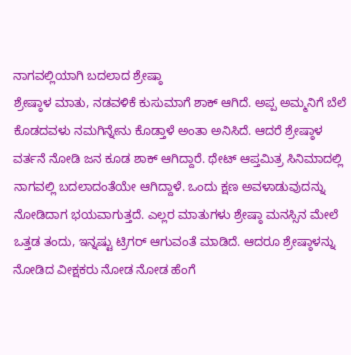ನಾಗವಲ್ಲಿಯಾಗಿ ಬದಲಾದ ಶ್ರೇಷ್ಠಾ
ಶ್ರೇಷ್ಠಾಳ ಮಾತು, ನಡವಳಿಕೆ ಕುಸುಮಾಗೆ ಶಾಕ್ ಆಗಿದೆ. ಅಪ್ಪ ಅಮ್ಮನಿಗೆ ಬೆಲೆ ಕೊಡದವಳು ನಮಗಿನ್ನೇನು ಕೊಡ್ತಾಳೆ ಅಂತಾ ಅನಿಸಿದೆ. ಆದರೆ ಶ್ರೇಷ್ಠಾಳ ವರ್ತನೆ ನೋಡಿ ಜನ ಕೂಡ ಶಾಕ್ ಆಗಿದ್ದಾರೆ. ಥೇಟ್ ಆಪ್ತಮಿತ್ರ ಸಿನಿಮಾದಲ್ಲಿ ನಾಗವಲ್ಲಿ ಬದಲಾದಂತೆಯೇ ಆಗಿದ್ದಾಳೆ. ಒಂದು ಕ್ಷಣ ಅವಳಾಡುವುದನ್ನು ನೋಡಿದಾಗ ಭಯವಾಗುತ್ತದೆ. ಎಲ್ಲರ ಮಾತುಗಳು ಶ್ರೇಷ್ಠಾ ಮನಸ್ಸಿನ ಮೇಲೆ ಒತ್ತಡ ತಂದು, ಇನ್ನಷ್ಟು ಟ್ರಿಗರ್ ಆಗುವಂತೆ ಮಾಡಿದೆ. ಆದರೂ ಶ್ರೇಷ್ಠಾಳನ್ನು ನೋಡಿದ ವೀಕ್ಷಕರು ನೋಡ ನೋಡ ಹೆಂಗೆ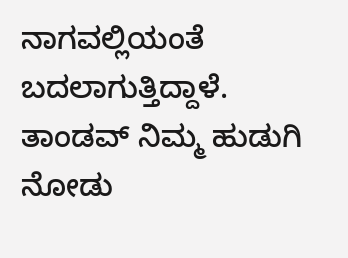ನಾಗವಲ್ಲಿಯಂತೆ ಬದಲಾಗುತ್ತಿದ್ದಾಳೆ. ತಾಂಡವ್ ನಿಮ್ಮ ಹುಡುಗಿ ನೋಡು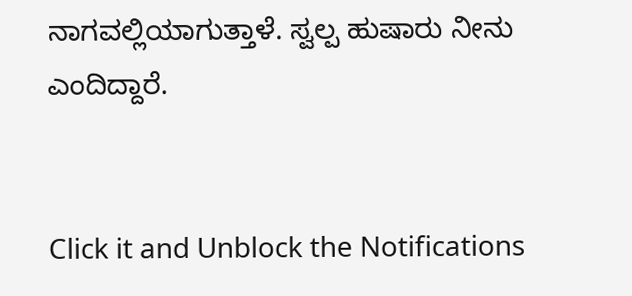ನಾಗವಲ್ಲಿಯಾಗುತ್ತಾಳೆ. ಸ್ವಲ್ಪ ಹುಷಾರು ನೀನು ಎಂದಿದ್ದಾರೆ.


Click it and Unblock the Notifications